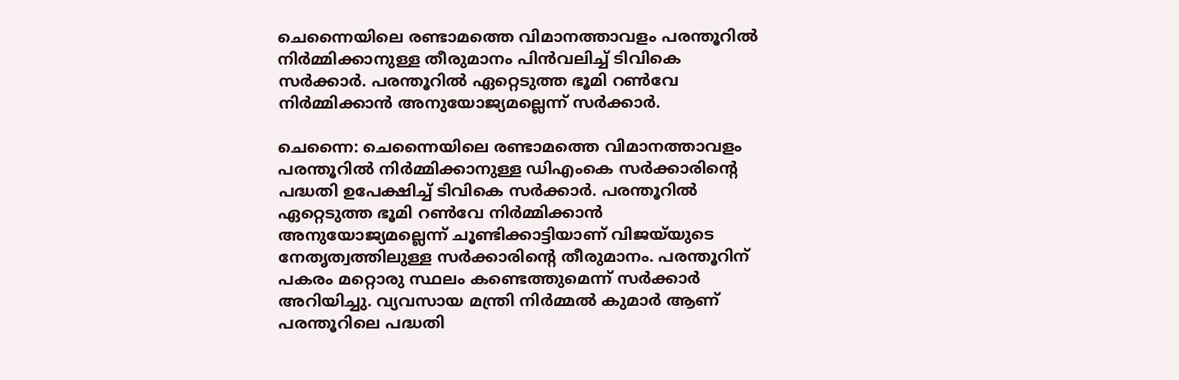ചെന്നൈയിലെ രണ്ടാമത്തെ വിമാനത്താവളം പരന്തൂറിൽ നിർമ്മിക്കാനുള്ള തീരുമാനം പിൻവലിച്ച് ടിവികെ സർക്കാർ. പരന്തൂറിൽ ഏറ്റെടുത്ത ഭൂമി റൺവേ നിർമ്മിക്കാൻ അനുയോജ്യമല്ലെന്ന് സ‌ർക്കാർ.

ചെന്നൈ: ചെന്നൈയിലെ രണ്ടാമത്തെ വിമാനത്താവളം പരന്തൂറിൽ നിർമ്മിക്കാനുള്ള ഡിഎംകെ സർക്കാരിൻ്റെ പദ്ധതി ഉപേക്ഷിച്ച് ടിവികെ സർക്കാർ. പരന്തൂറിൽ ഏറ്റെടുത്ത ഭൂമി റൺവേ നിർമ്മിക്കാൻ അനുയോജ്യമല്ലെന്ന് ചൂണ്ടിക്കാട്ടിയാണ് വിജയ്‍യുടെ നേതൃത്വത്തിലുള്ള സർക്കാരിൻ്റെ തീരുമാനം. പരന്തൂറിന് പകരം മറ്റൊരു സ്ഥലം കണ്ടെത്തുമെന്ന് സർക്കാർ അറിയിച്ചു. വ്യവസായ മന്ത്രി നിർമ്മൽ കുമാർ‌ ആണ് പരന്തൂറിലെ പദ്ധതി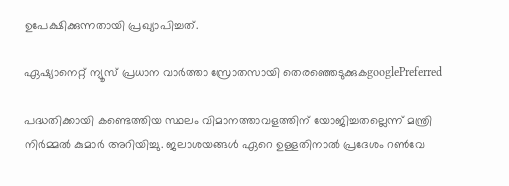ഉപേക്ഷിക്കുന്നതായി പ്രഖ്യാപിച്ചത്.

ഏഷ്യാനെറ്റ് ന്യൂസ് പ്രധാന വാർത്താ സ്രോതസായി തെരഞ്ഞെടുക്കുകgooglePreferred

പദ്ധതിക്കായി കണ്ടെത്തിയ സ്ഥലം വിമാനത്താവളത്തിന് യോജിച്ചതല്ലെന്ന് മന്ത്രി നിർ‌മ്മൽ കുമാർ അറിയിച്ചു. ജലാശയങ്ങൾ ഏറെ ഉള്ളതിനാൽ പ്രദേശം റൺവേ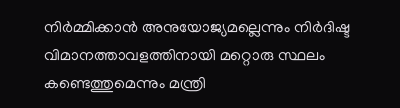നിർമ്മിക്കാൻ അനുയോജ്യമല്ലെന്നും നിർദിഷ്ട വിമാനത്താവളത്തിനായി മറ്റൊരു സ്ഥലം കണ്ടെത്തുമെന്നും മന്ത്രി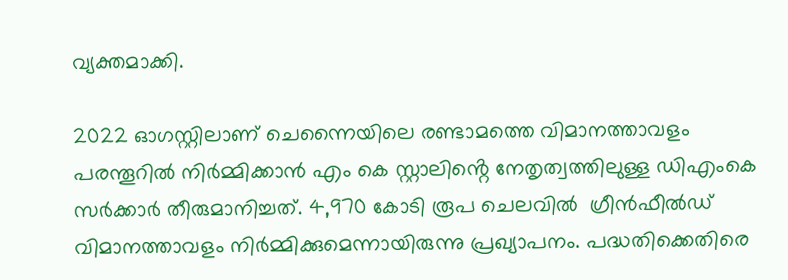വ്യക്തമാക്കി.

2022 ഓഗസ്റ്റിലാണ് ചെന്നൈയിലെ രണ്ടാമത്തെ വിമാനത്താവളം പരന്തൂറിൽ നിർമ്മിക്കാൻ എം കെ സ്റ്റാലിൻ്റെ നേതൃത്വത്തിലുള്ള ഡിഎംകെ സ‍ർക്കാർ തീരുമാനിച്ചത്. 4,970 കോടി രൂപ ചെലവിൽ  ഗ്രീൻഫീൽഡ് വിമാനത്താവളം നിർമ്മിക്കുമെന്നായിരുന്നു പ്രഖ്യാപനം. പദ്ധതിക്കെതിരെ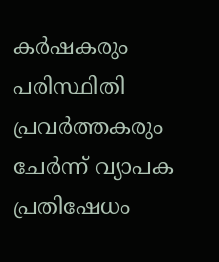കർഷകരും പരിസ്ഥിതി പ്രവർത്തകരും ചേർന്ന് വ്യാപക പ്രതിഷേധം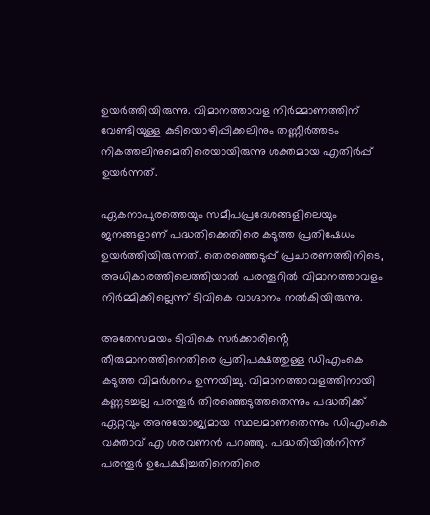ഉയ‍ർത്തിയിരുന്നു. വിമാനത്താവള നിർമ്മാണത്തിന് വേണ്ടിയുള്ള കുടിയൊഴിപ്പിക്കലിനും തണ്ണീർത്തടം നികത്തലിനുമെതിരെയായിരുന്നു ശക്തമായ എതിർപ്പ് ഉയർന്നത്.

ഏകനാപുരത്തെയും സമീപപ്രദേശങ്ങളിലെയും ജനങ്ങളാണ് പദ്ധതിക്കെതിരെ കടുത്ത പ്രതിഷേധം ഉയർത്തിയിരുന്നത്. തെരഞ്ഞെടുപ്പ് പ്രചാരണത്തിനിടെ, അധികാരത്തിലെത്തിയാൽ പരന്തൂറിൽ വിമാനത്താവളം നിർമ്മിക്കില്ലെന്ന് ടിവികെ വാഗ്ദാനം നൽകിയിരുന്നു.

അതേസമയം ടിവികെ സർക്കാരിൻ്റെ തീരുമാനത്തിനെതിരെ പ്രതിപക്ഷത്തുള്ള ഡിഎംകെ കടുത്ത വിമർശനം ഉന്നയിച്ചു. വിമാനത്താവളത്തിനായി കണ്ണടച്ചല്ല പരന്തൂ‍ർ തിരഞ്ഞെടുത്തതെന്നും പദ്ധതിക്ക് ഏറ്റവും അനുയോജ്യമായ സ്ഥലമാണതെന്നും ഡിഎംകെ വക്താവ് എ ശരവണൻ പറഞ്ഞു. പദ്ധതിയിൽനിന്ന് പരന്തൂർ ഉപേക്ഷിച്ചതിനെതിരെ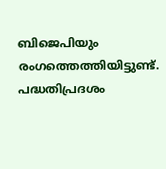ബിജെപിയും രംഗത്തെത്തിയിട്ടുണ്ട്. പദ്ധതിപ്രദശം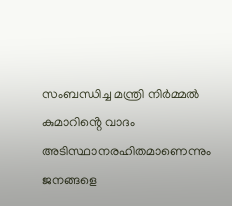സംബന്ധിച്ച മന്ത്രി നിർമ്മൽ കുമാറിൻ്റെ വാദം അടിസ്ഥാനരഹിതമാണെന്നും ജനങ്ങളെ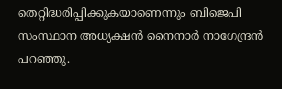തെറ്റിദ്ധരിപ്പിക്കുകയാണെന്നും ബിജെപി സംസ്ഥാന അധ്യക്ഷൻ നൈനാ‍ർ നാഗേന്ദ്രൻ പറഞ്ഞു.